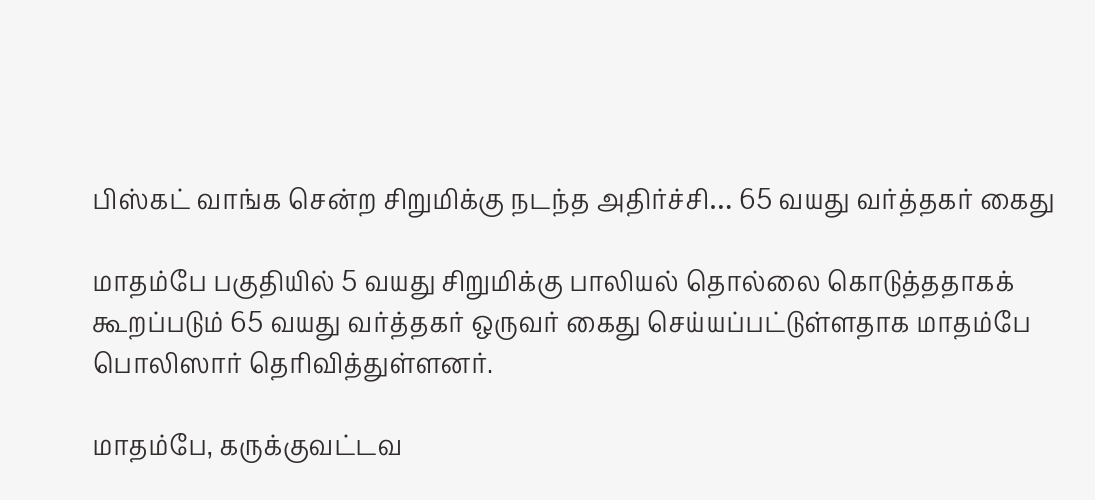பிஸ்கட் வாங்க சென்ற சிறுமிக்கு நடந்த அதிர்ச்சி… 65 வயது வர்த்தகர் கைது

மாதம்பே பகுதியில் 5 வயது சிறுமிக்கு பாலியல் தொல்லை கொடுத்ததாகக் கூறப்படும் 65 வயது வர்த்தகர் ஒருவர் கைது செய்யப்பட்டுள்ளதாக மாதம்பே பொலிஸார் தெரிவித்துள்ளனர்.

மாதம்பே, கருக்குவட்டவ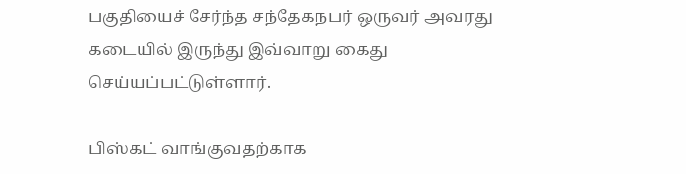பகுதியைச் சேர்ந்த சந்தேகநபர் ஒருவர் அவரது கடையில் இருந்து இவ்வாறு கைது செய்யப்பட்டுள்ளார்.

பிஸ்கட் வாங்குவதற்காக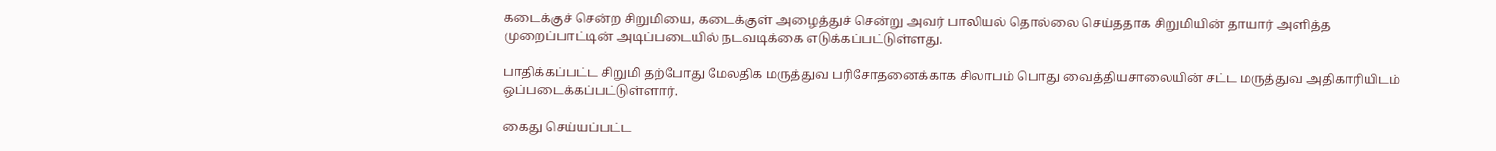கடைக்குச் சென்ற சிறுமியை, கடைக்குள் அழைத்துச் சென்று அவர் பாலியல் தொல்லை செய்ததாக சிறுமியின் தாயார் அளித்த முறைப்பாட்டின் அடிப்படையில் நடவடிக்கை எடுக்கப்பட்டுள்ளது.

பாதிக்கப்பட்ட சிறுமி தற்போது மேலதிக மருத்துவ பரிசோதனைக்காக சிலாபம் பொது வைத்தியசாலையின் சட்ட மருத்துவ அதிகாரியிடம் ஒப்படைக்கப்பட்டுள்ளார்.

கைது செய்யப்பட்ட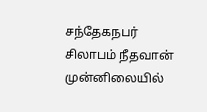சந்தேகநபர் சிலாபம் நீதவான் முன்னிலையில்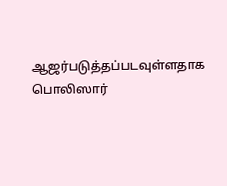ஆஜர்படுத்தப்படவுள்ளதாக பொலிஸார்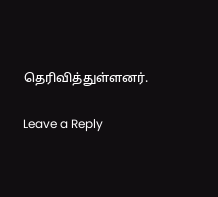தெரிவித்துள்ளனர்.

Leave a Reply